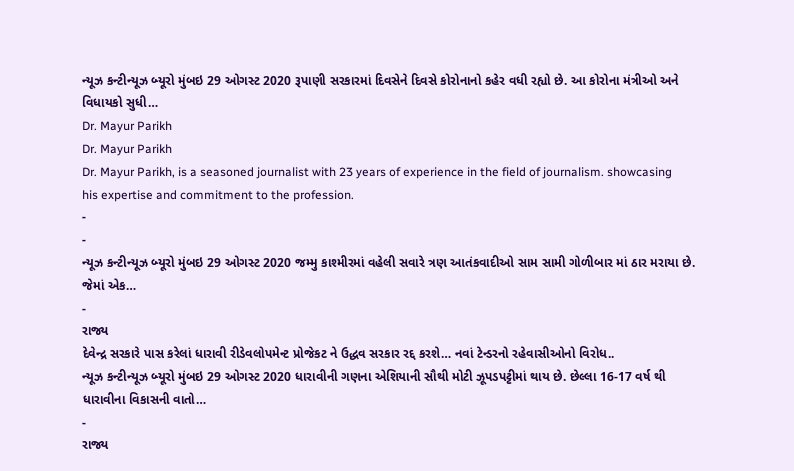ન્યૂઝ કન્ટીન્યૂઝ બ્યૂરો મુંબઇ 29 ઓગસ્ટ 2020 રૂપાણી સરકારમાં દિવસેને દિવસે કોરોનાનો કહેર વધી રહ્યો છે. આ કોરોના મંત્રીઓ અને વિધાયકો સુધી…
Dr. Mayur Parikh
Dr. Mayur Parikh
Dr. Mayur Parikh, is a seasoned journalist with 23 years of experience in the field of journalism. showcasing his expertise and commitment to the profession.
-
-
ન્યૂઝ કન્ટીન્યૂઝ બ્યૂરો મુંબઇ 29 ઓગસ્ટ 2020 જમ્મુ કાશ્મીરમાં વહેલી સવારે ત્રણ આતંકવાદીઓ સામ સામી ગોળીબાર માં ઠાર મરાયા છે. જેમાં એક…
-
રાજ્ય
દેવેન્દ્ર સરકારે પાસ કરેલાં ધારાવી રીડેવલોપમેન્ટ પ્રોજેકટ ને ઉદ્ધવ સરકાર રદ્દ કરશે… નવાં ટેન્ડરનો રહેવાસીઓનો વિરોધ..
ન્યૂઝ કન્ટીન્યૂઝ બ્યૂરો મુંબઇ 29 ઓગસ્ટ 2020 ધારાવીની ગણના એશિયાની સૌથી મોટી ઝૂપડપટ્ટીમાં થાય છે. છેલ્લા 16-17 વર્ષ થી ધારાવીના વિકાસની વાતો…
-
રાજ્ય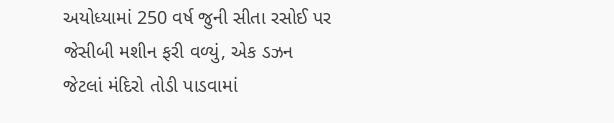અયોધ્યામાં 250 વર્ષ જુની સીતા રસોઈ પર જેસીબી મશીન ફરી વળ્યું, એક ડઝન જેટલાં મંદિરો તોડી પાડવામાં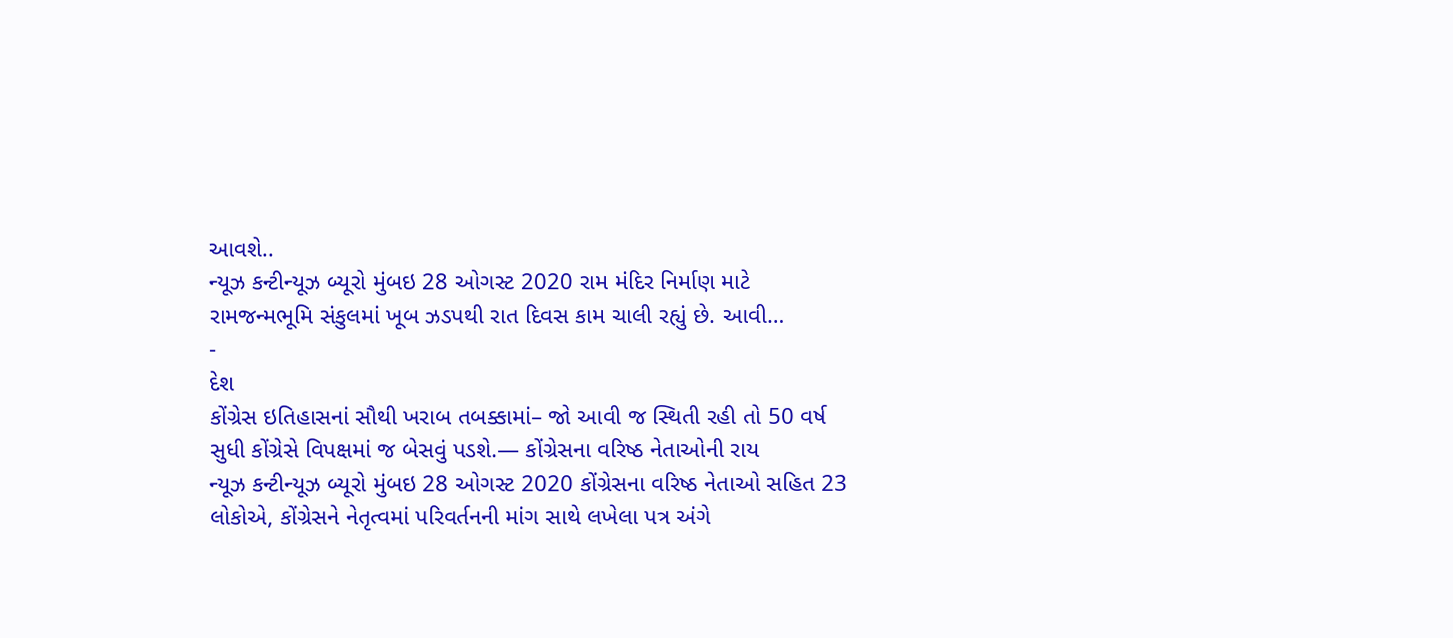આવશે..
ન્યૂઝ કન્ટીન્યૂઝ બ્યૂરો મુંબઇ 28 ઓગસ્ટ 2020 રામ મંદિર નિર્માણ માટે રામજન્મભૂમિ સંકુલમાં ખૂબ ઝડપથી રાત દિવસ કામ ચાલી રહ્યું છે. આવી…
-
દેશ
કોંગ્રેસ ઇતિહાસનાં સૌથી ખરાબ તબક્કામાં– જો આવી જ સ્થિતી રહી તો 50 વર્ષ સુધી કોંગ્રેસે વિપક્ષમાં જ બેસવું પડશે.— કોંગ્રેસના વરિષ્ઠ નેતાઓની રાય
ન્યૂઝ કન્ટીન્યૂઝ બ્યૂરો મુંબઇ 28 ઓગસ્ટ 2020 કોંગ્રેસના વરિષ્ઠ નેતાઓ સહિત 23 લોકોએ, કોંગ્રેસને નેતૃત્વમાં પરિવર્તનની માંગ સાથે લખેલા પત્ર અંગે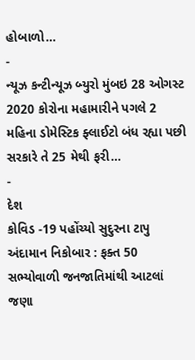હોબાળો…
-
ન્યૂઝ કન્ટીન્યૂઝ બ્યુરો મુંબઇ 28 ઓગસ્ટ 2020 કોરોના મહામારીને પગલે 2 મહિના ડોમેસ્ટિક ફ્લાઈટો બંધ રહ્યા પછી સરકારે તે 25 મેથી ફરી…
-
દેશ
કોવિડ -19 પહોંચ્યો સુદુરના ટાપુ અંદામાન નિકોબાર : ફક્ત 50 સભ્યોવાળી જનજાતિમાંથી આટલાં જણા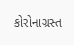કોરોનાગ્રસ્ત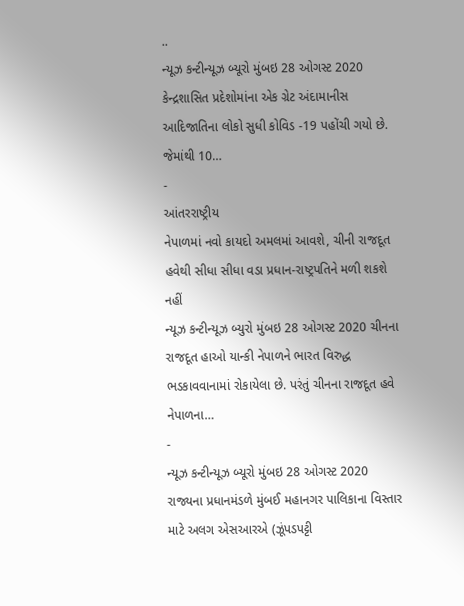..
ન્યૂઝ કન્ટીન્યૂઝ બ્યૂરો મુંબઇ 28 ઓગસ્ટ 2020 કેન્દ્રશાસિત પ્રદેશોમાંના એક ગ્રેટ અંદામાનીસ આદિજાતિના લોકો સુધી કોવિડ -19 પહોંચી ગયો છે. જેમાંથી 10…
-
આંતરરાષ્ટ્રીય
નેપાળમાં નવો કાયદો અમલમાં આવશે, ચીની રાજદૂત હવેથી સીધા સીધા વડા પ્રધાન-રાષ્ટ્રપતિને મળી શકશે નહીં
ન્યૂઝ કન્ટીન્યૂઝ બ્યુરો મુંબઇ 28 ઓગસ્ટ 2020 ચીનના રાજદૂત હાઓ યાન્કી નેપાળને ભારત વિરુદ્ધ ભડકાવવાનામાં રોકાયેલા છે. પરંતું ચીનના રાજદૂત હવે નેપાળના…
-
ન્યૂઝ કન્ટીન્યૂઝ બ્યૂરો મુંબઇ 28 ઓગસ્ટ 2020 રાજ્યના પ્રધાનમંડળે મુંબઈ મહાનગર પાલિકાના વિસ્તાર માટે અલગ એસઆરએ (ઝૂંપડપટ્ટી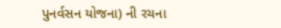પુનર્વસન યોજના) ની રચના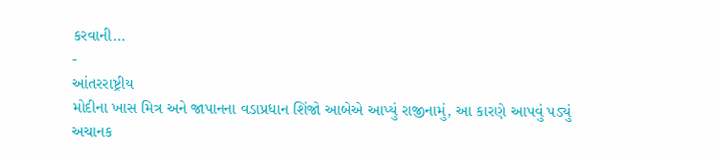કરવાની…
-
આંતરરાષ્ટ્રીય
મોદીના ખાસ મિત્ર અને જાપાનના વડાપ્રધાન શિંજો આબેએ આપ્યું રાજીનામું, આ કારણે આપવું પડ્યું અચાનક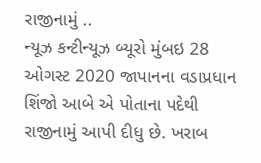રાજીનામું ..
ન્યૂઝ કન્ટીન્યૂઝ બ્યૂરો મુંબઇ 28 ઓગસ્ટ 2020 જાપાનના વડાપ્રધાન શિંજો આબે એ પોતાના પદેથી રાજીનામું આપી દીધુ છે. ખરાબ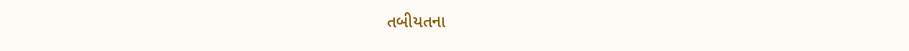તબીયતના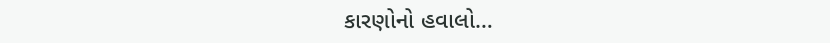કારણોનો હવાલો…